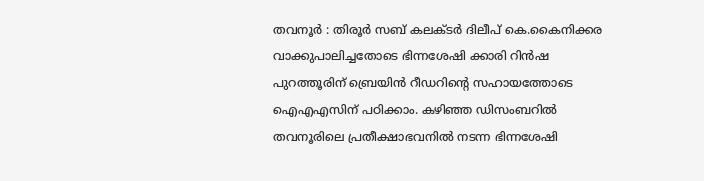തവനൂർ : തിരൂർ സബ് കലക്ടർ ദിലീപ് കെ.കൈനിക്കര വാക്കുപാലിച്ചതോടെ ഭിന്നശേഷി ക്കാരി റിൻഷ പുറത്തൂരിന് ബ്രെയിൻ റീഡറിന്റെ സഹായത്തോടെ ഐഎഎസിന് പഠിക്കാം. കഴിഞ്ഞ ഡിസംബറിൽ തവനൂരിലെ പ്രതീക്ഷാഭവനിൽ നടന്ന ഭിന്നശേഷി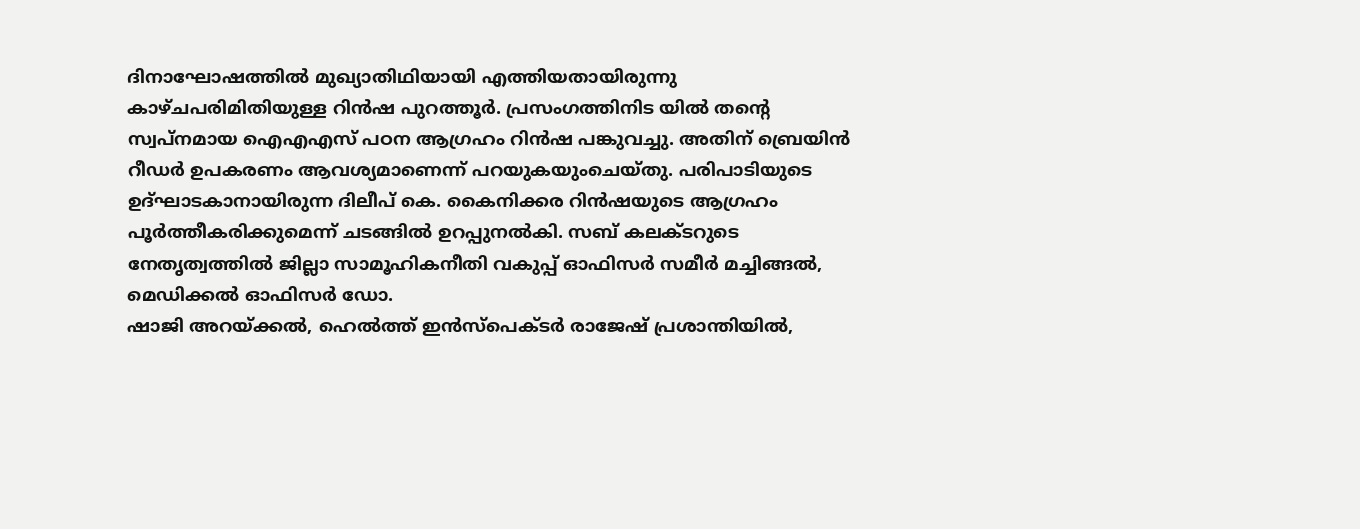ദിനാഘോഷത്തിൽ മുഖ്യാതിഥിയായി എത്തിയതായിരുന്നു കാഴ്ചപരിമിതിയുള്ള റിൻഷ പുറത്തൂർ. പ്രസംഗത്തിനിട യിൽ തന്റെ സ്വപ്നമായ ഐഎഎസ് പഠന ആഗ്രഹം റിൻഷ പങ്കുവച്ചു. അതിന് ബ്രെയിൻ റീഡർ ഉപകരണം ആവശ്യമാണെന്ന് പറയുകയുംചെയ്തു. പരിപാടിയുടെ ഉദ്ഘാടകാനായിരുന്ന ദിലീപ് കെ. കൈനിക്കര റിൻഷയുടെ ആഗ്രഹം പൂർത്തീകരിക്കുമെന്ന് ചടങ്ങിൽ ഉറപ്പുനൽകി. സബ് കലക്ടറുടെ നേതൃത്വത്തിൽ ജില്ലാ സാമൂഹികനീതി വകുപ്പ് ഓഫിസർ സമീർ മച്ചിങ്ങൽ, മെഡിക്കൽ ഓഫിസർ ഡോ.
ഷാജി അറയ്ക്കൽ, ഹെൽത്ത് ഇൻസ്പെക്ടർ രാജേഷ് പ്രശാന്തിയിൽ,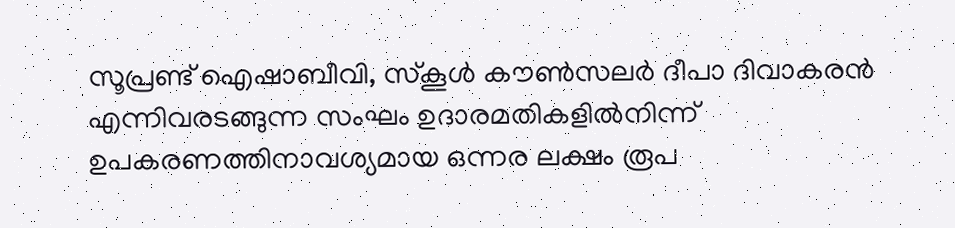സൂപ്രണ്ട് ഐഷാബീവി, സ്കൂൾ കൗൺസലർ ദീപാ ദിവാകരൻ എന്നിവരടങ്ങുന്ന സംഘം ഉദാരമതികളിൽനിന്ന് ഉപകരണത്തിനാവശ്യമായ ഒന്നര ലക്ഷം രൂപ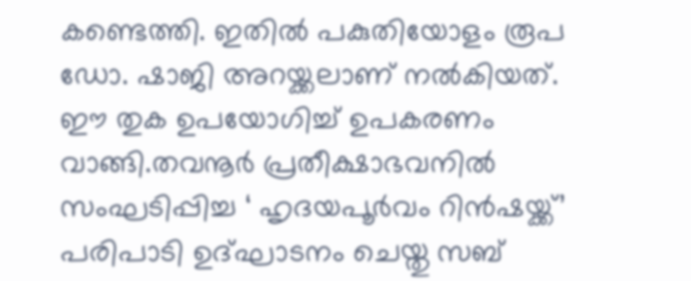കണ്ടെത്തി. ഇതിൽ പകുതിയോളം രൂപ ഡോ. ഷാജി അറയ്ക്കലാണ് നൽകിയത്. ഈ തുക ഉപയോഗിച്ച് ഉപകരണം വാങ്ങി.തവനൂർ പ്രതീക്ഷാഭവനിൽ സംഘടിപ്പിച്ച ‘ ഹൃദയപൂർവം റിൻഷയ്ക്ക്’ പരിപാടി ഉദ്ഘാടനം ചെയ്തു സബ്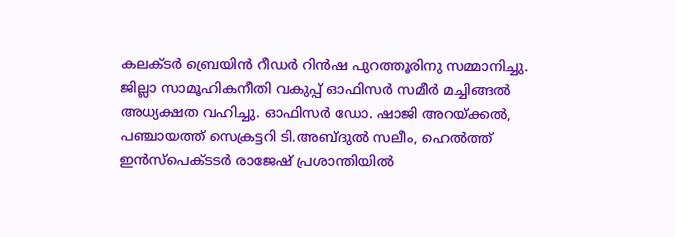കലക്ടർ ബ്രെയിൻ റീഡർ റിൻഷ പുറത്തൂരിനു സമ്മാനിച്ചു. ജില്ലാ സാമൂഹികനീതി വകുപ്പ് ഓഫിസർ സമീർ മച്ചിങ്ങൽ അധ്യക്ഷത വഹിച്ചു. ഓഫിസർ ഡോ. ഷാജി അറയ്ക്കൽ, പഞ്ചായത്ത് സെക്രട്ടറി ടി.അബ്ദുൽ സലീം, ഹെൽത്ത് ഇൻസ്പെക്ടടർ രാജേഷ് പ്രശാന്തിയിൽ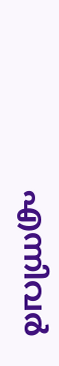എന്നിവർ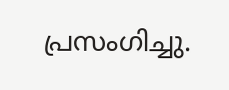പ്രസംഗിച്ചു.